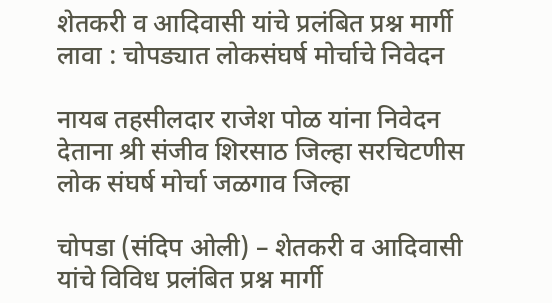शेतकरी व आदिवासी यांचे प्रलंबित प्रश्न मार्गी लावा : चोपड्यात लोकसंघर्ष मोर्चाचे निवेदन

नायब तहसीलदार राजेश पोळ यांना निवेदन देताना श्री संजीव शिरसाठ जिल्हा सरचिटणीस लोक संघर्ष मोर्चा जळगाव जिल्हा

चोपडा (संदिप ओली) – शेतकरी व आदिवासी यांचे विविध प्रलंबित प्रश्न मार्गी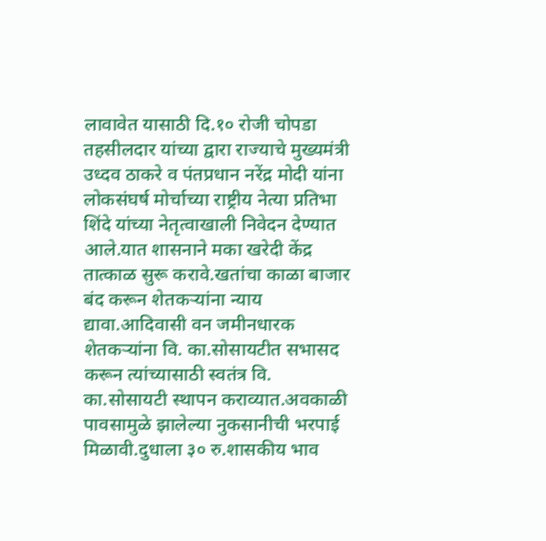लावावेत यासाठी दि.१० रोजी चोपडा तहसीलदार यांच्या द्वारा राज्याचे मुख्यमंत्री उध्दव ठाकरे व पंतप्रधान नरेंद्र मोदी यांना लोकसंघर्ष मोर्चाच्या राष्ट्रीय नेत्या प्रतिभा शिंदे यांच्या नेतृत्वाखाली निवेदन देण्यात आले.यात शासनाने मका खरेदी केंद्र तात्काळ सुरू करावे.खतांचा काळा बाजार बंद करून शेतकऱ्यांना न्याय द्यावा.आदिवासी वन जमीनधारक शेतकऱ्यांना वि. का.सोसायटीत सभासद करून त्यांच्यासाठी स्वतंत्र वि. का.सोसायटी स्थापन कराव्यात.अवकाळी पावसामुळे झालेल्या नुकसानीची भरपाई मिळावी.दुधाला ३० रु.शासकीय भाव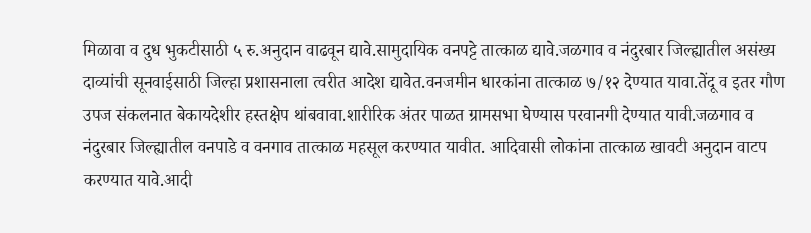मिळावा व दुध भुकटीसाठी ५ रु.अनुदान वाढवून द्यावे.सामुदायिक वनपट्टे तात्काळ द्यावे.जळगाव व नंदुरबार जिल्ह्यातील असंख्य दाव्यांची सूनवाईसाठी जिल्हा प्रशासनाला त्वरीत आदेश द्यावेत.वनजमीन धारकांना तात्काळ ७/१२ देण्यात यावा.तेंदू व इतर गौण उपज संकलनात बेकायदेशीर हस्तक्षेप थांबवावा.शारीरिक अंतर पाळत ग्रामसभा घेण्यास परवानगी देण्यात यावी.जळगाव व नंदुरबार जिल्ह्यातील वनपाडे व वनगाव तात्काळ महसूल करण्यात यावीत. आदिवासी लोकांना तात्काळ खावटी अनुदान वाटप करण्यात यावे.आदी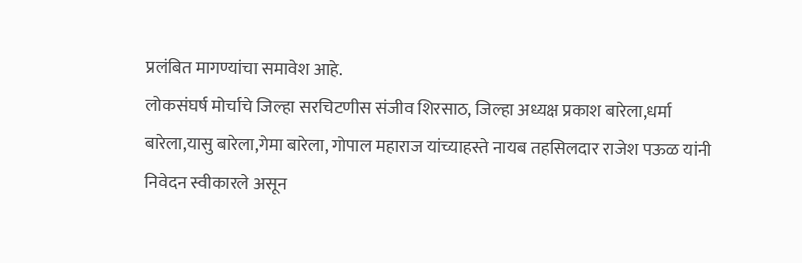प्रलंबित मागण्यांचा समावेश आहे.
लोकसंघर्ष मोर्चाचे जिल्हा सरचिटणीस संजीव शिरसाठ, जिल्हा अध्यक्ष प्रकाश बारेला,धर्मा बारेला,यासु बारेला,गेमा बारेला, गोपाल महाराज यांच्याहस्ते नायब तहसिलदार राजेश पऊळ यांनी निवेदन स्वीकारले असून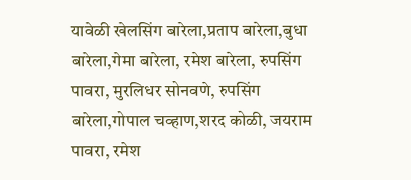यावेळी खेलसिंग बारेला,प्रताप बारेला,बुधा बारेला,गेमा बारेला, रमेश बारेला, रुपसिंग पावरा, मुरलिधर सोनवणे, रुपसिंग बारेला,गोपाल चव्हाण,शरद कोळी, जयराम पावरा, रमेश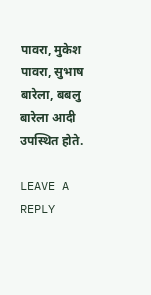पावरा, मुकेश पावरा, सुभाष बारेला, बबलु बारेला आदी उपस्थित होते.

LEAVE A REPLY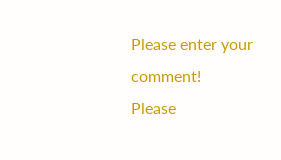Please enter your comment!
Please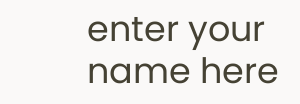enter your name here